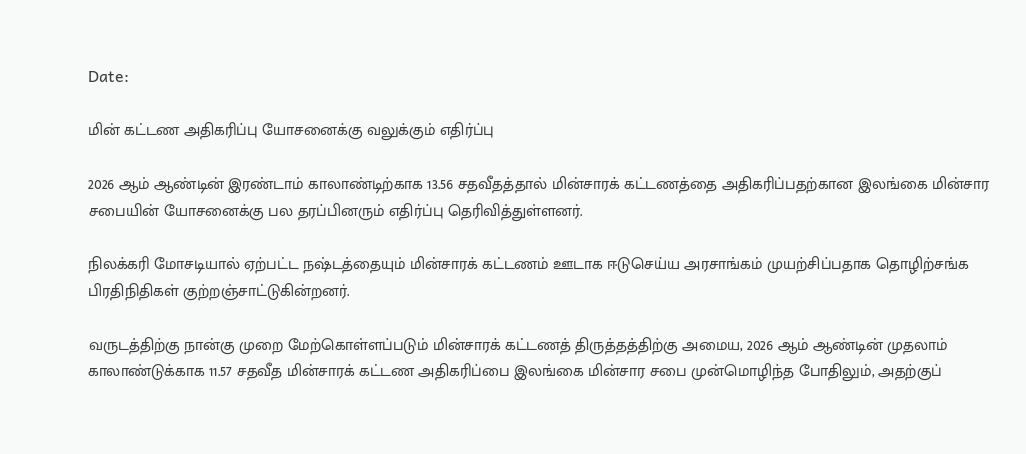Date:

மின் கட்டண அதிகரிப்பு யோசனைக்கு வலுக்கும் எதிர்ப்பு

2026 ஆம் ஆண்டின் இரண்டாம் காலாண்டிற்காக 13.56 சதவீதத்தால் மின்சாரக் கட்டணத்தை அதிகரிப்பதற்கான இலங்கை மின்சார சபையின் யோசனைக்கு பல தரப்பினரும் எதிர்ப்பு தெரிவித்துள்ளனர்.

நிலக்கரி மோசடியால் ஏற்பட்ட நஷ்டத்தையும் மின்சாரக் கட்டணம் ஊடாக ஈடுசெய்ய அரசாங்கம் முயற்சிப்பதாக தொழிற்சங்க பிரதிநிதிகள் குற்றஞ்சாட்டுகின்றனர்.

வருடத்திற்கு நான்கு முறை மேற்கொள்ளப்படும் மின்சாரக் கட்டணத் திருத்தத்திற்கு அமைய, 2026 ஆம் ஆண்டின் முதலாம் காலாண்டுக்காக 11.57 சதவீத மின்சாரக் கட்டண அதிகரிப்பை இலங்கை மின்சார சபை முன்மொழிந்த போதிலும், அதற்குப்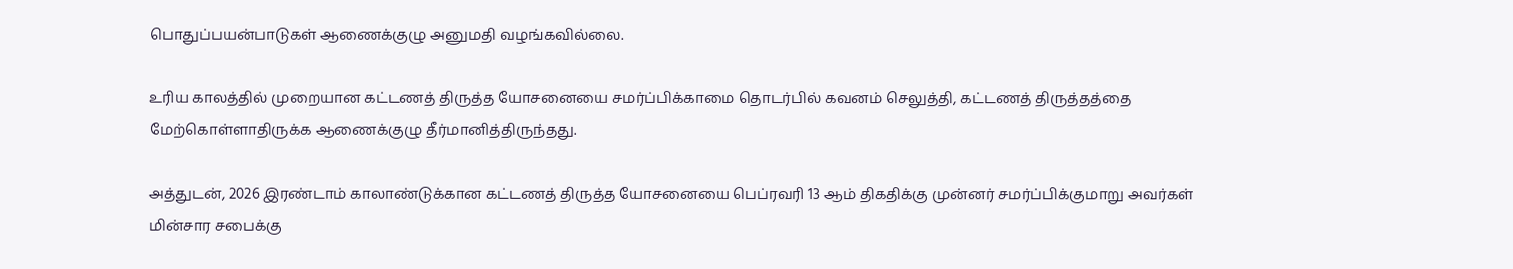பொதுப்பயன்பாடுகள் ஆணைக்குழு அனுமதி வழங்கவில்லை.

உரிய காலத்தில் முறையான கட்டணத் திருத்த யோசனையை சமர்ப்பிக்காமை தொடர்பில் கவனம் செலுத்தி, கட்டணத் திருத்தத்தை மேற்கொள்ளாதிருக்க ஆணைக்குழு தீர்மானித்திருந்தது.

அத்துடன், 2026 இரண்டாம் காலாண்டுக்கான கட்டணத் திருத்த யோசனையை பெப்ரவரி 13 ஆம் திகதிக்கு முன்னர் சமர்ப்பிக்குமாறு அவர்கள் மின்சார சபைக்கு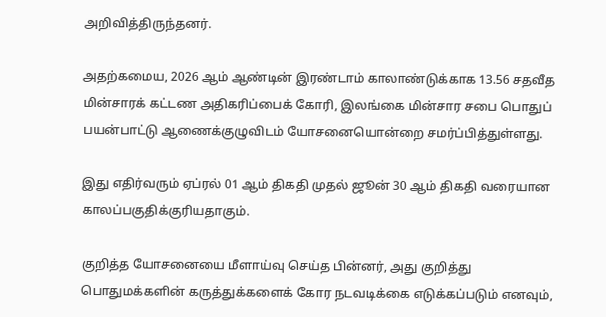அறிவித்திருந்தனர்.

அதற்கமைய, 2026 ஆம் ஆண்டின் இரண்டாம் காலாண்டுக்காக 13.56 சதவீத மின்சாரக் கட்டண அதிகரிப்பைக் கோரி, இலங்கை மின்சார சபை பொதுப் பயன்பாட்டு ஆணைக்குழுவிடம் யோசனையொன்றை சமர்ப்பித்துள்ளது.

இது எதிர்வரும் ஏப்ரல் 01 ஆம் திகதி முதல் ஜூன் 30 ஆம் திகதி வரையான காலப்பகுதிக்குரியதாகும்.

குறித்த யோசனையை மீளாய்வு செய்த பின்னர், அது குறித்து பொதுமக்களின் கருத்துக்களைக் கோர நடவடிக்கை எடுக்கப்படும் எனவும்,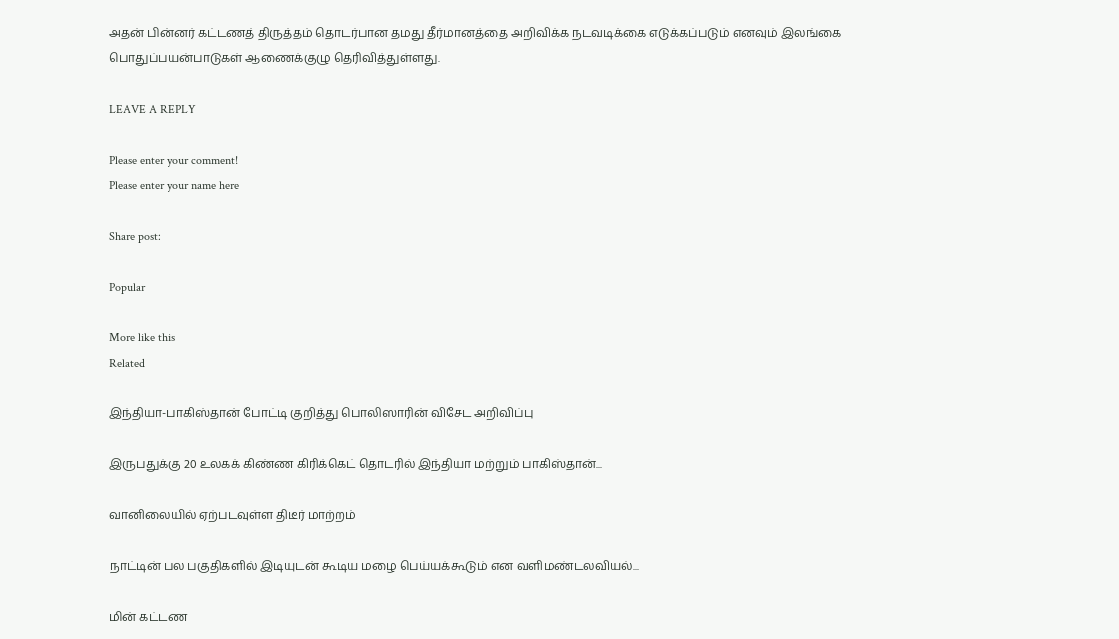அதன் பின்னர் கட்டணத் திருத்தம் தொடர்பான தமது தீர்மானத்தை அறிவிக்க நடவடிக்கை எடுக்கப்படும் எனவும் இலங்கை பொதுப்பயன்பாடுகள் ஆணைக்குழு தெரிவித்துள்ளது.

LEAVE A REPLY

Please enter your comment!
Please enter your name here

Share post:

Popular

More like this
Related

இந்தியா-பாகிஸ்தான் போட்டி குறித்து பொலிஸாரின் விசேட அறிவிப்பு

இருபதுக்கு 20 உலகக் கிண்ண கிரிக்கெட் தொடரில் இந்தியா மற்றும் பாகிஸ்தான்...

வானிலையில் ஏற்படவுள்ள திடீர் மாற்றம்

நாட்டின் பல பகுதிகளில் இடியுடன் கூடிய மழை பெய்யக்கூடும் என வளிமண்டலவியல்...

மின் கட்டண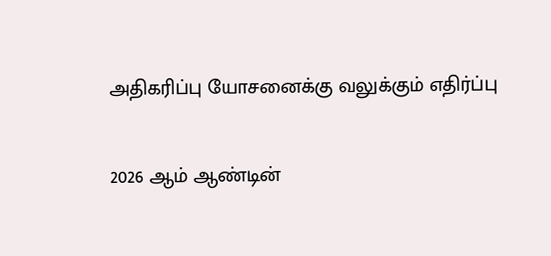அதிகரிப்பு யோசனைக்கு வலுக்கும் எதிர்ப்பு

2026 ஆம் ஆண்டின்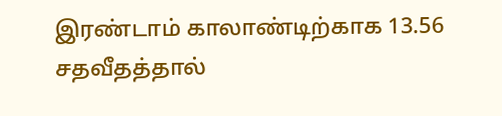இரண்டாம் காலாண்டிற்காக 13.56 சதவீதத்தால்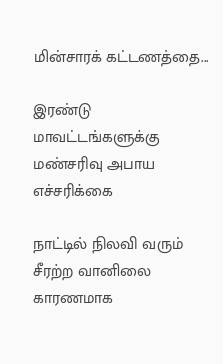மின்சாரக் கட்டணத்தை...

இரண்டு மாவட்டங்களுக்கு மண்சரிவு அபாய எச்சரிக்கை

நாட்டில் நிலவி வரும் சீரற்ற வானிலை காரணமாக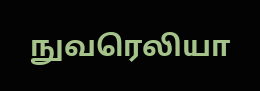நுவரெலியா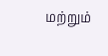மற்றும்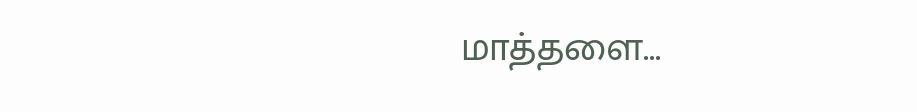மாத்தளை...